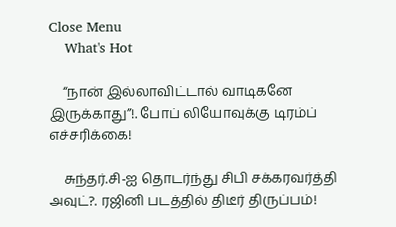Close Menu
    What's Hot

    “நான் இல்லாவிட்டால் வாடிகனே இருக்காது”!. போப் லியோவுக்கு டிரம்ப் எச்சரிக்கை!

    சுந்தர்.சி-ஐ தொடர்ந்து சிபி சக்கரவர்த்தி அவுட்?. ரஜினி படத்தில் திடீர் திருப்பம்!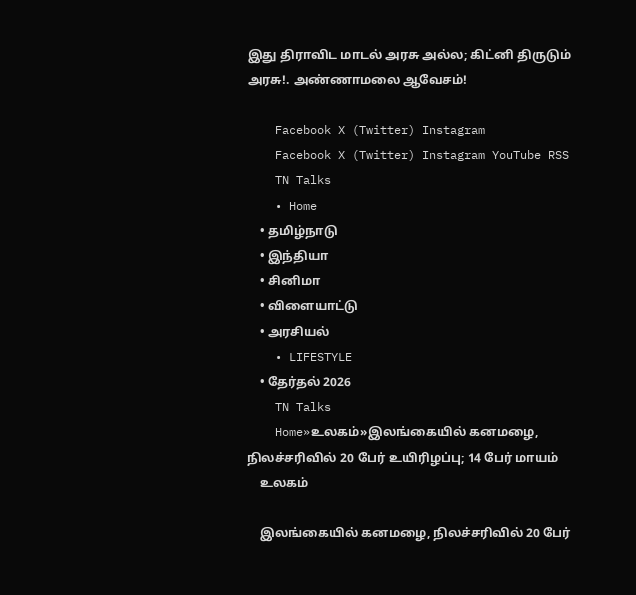இது திராவிட மாடல் அரசு அல்ல; கிட்னி திருடும் அரசு!. அண்ணாமலை ஆவேசம்!

    Facebook X (Twitter) Instagram
    Facebook X (Twitter) Instagram YouTube RSS
    TN Talks
    • Home
    • தமிழ்நாடு
    • இந்தியா
    • சினிமா
    • விளையாட்டு
    • அரசியல்
    • LIFESTYLE
    • தேர்தல் 2026
    TN Talks
    Home»உலகம்»இலங்கையில் கனமழை, நிலச்சரிவில் 20 பேர் உயிரிழப்பு; 14 பேர் மாயம்
    உலகம்

    இலங்கையில் கனமழை, நிலச்சரிவில் 20 பேர்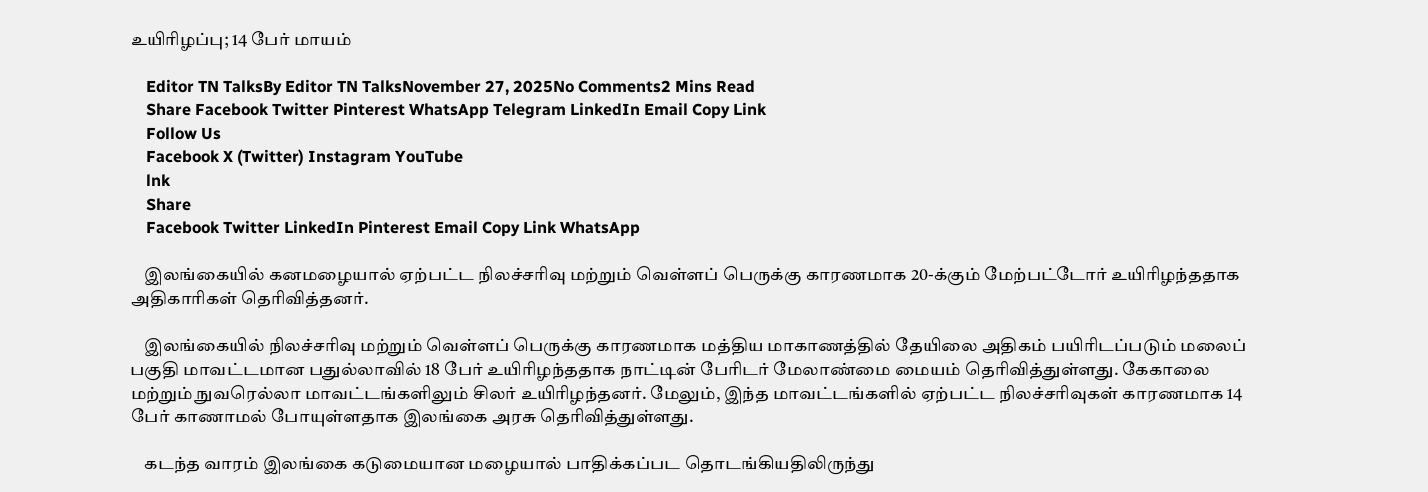உயிரிழப்பு; 14 பேர் மாயம்

    Editor TN TalksBy Editor TN TalksNovember 27, 2025No Comments2 Mins Read
    Share Facebook Twitter Pinterest WhatsApp Telegram LinkedIn Email Copy Link
    Follow Us
    Facebook X (Twitter) Instagram YouTube
    lnk
    Share
    Facebook Twitter LinkedIn Pinterest Email Copy Link WhatsApp

    இலங்கையில் கனமழையால் ஏற்பட்ட நிலச்சரிவு மற்றும் வெள்ளப் பெருக்கு காரணமாக 20-க்கும் மேற்பட்டோர் உயிரிழந்ததாக அதிகாரிகள் தெரிவித்தனர்.

    இலங்கையில் நிலச்சரிவு மற்றும் வெள்ளப் பெருக்கு காரணமாக மத்திய மாகாணத்தில் தேயிலை அதிகம் பயிரிடப்படும் மலைப் பகுதி மாவட்டமான பதுல்லாவில் 18 பேர் உயிரிழந்ததாக நாட்டின் பேரிடர் மேலாண்மை மையம் தெரிவித்துள்ளது. கேகாலை மற்றும் நுவரெல்லா மாவட்டங்களிலும் சிலர் உயிரிழந்தனர். மேலும், இந்த மாவட்டங்களில் ஏற்பட்ட நிலச்சரிவுகள் காரணமாக 14 பேர் காணாமல் போயுள்ளதாக இலங்கை அரசு தெரிவித்துள்ளது.

    கடந்த வாரம் இலங்கை கடுமையான மழையால் பாதிக்கப்பட தொடங்கியதிலிருந்து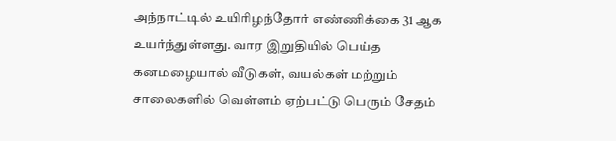அந்நாட்டில் உயிரிழந்தோர் எண்ணிக்கை 31 ஆக உயர்ந்துள்ளது. வார இறுதியில் பெய்த கனமழையால் வீடுகள், வயல்கள் மற்றும் சாலைகளில் வெள்ளம் ஏற்பட்டு பெரும் சேதம்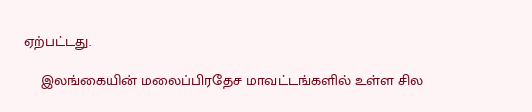ஏற்பட்டது.

    இலங்கையின் மலைப்பிரதேச மாவட்டங்களில் உள்ள சில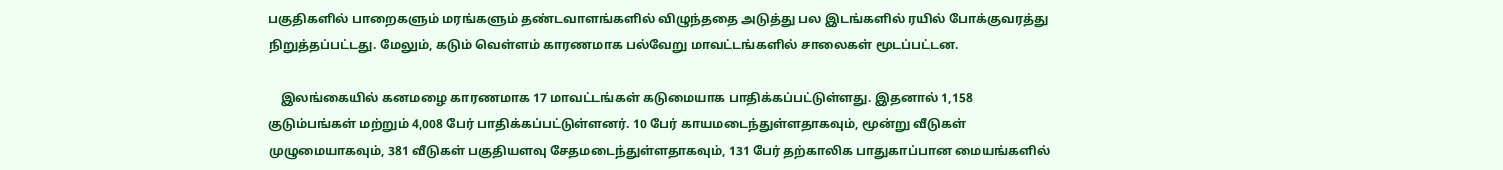பகுதிகளில் பாறைகளும் மரங்களும் தண்டவாளங்களில் விழுந்ததை அடுத்து பல இடங்களில் ரயில் போக்குவரத்து நிறுத்தப்பட்டது. மேலும், கடும் வெள்ளம் காரணமாக பல்வேறு மாவட்டங்களில் சாலைகள் மூடப்பட்டன.

    இலங்கையில் கனமழை காரணமாக 17 மாவட்டங்கள் கடுமையாக பாதிக்கப்பட்டுள்ளது. இதனால் 1,158 குடும்பங்கள் மற்றும் 4,008 பேர் பாதிக்கப்பட்டுள்ளனர். 10 பேர் காயமடைந்துள்ளதாகவும், மூன்று வீடுகள் முழுமையாகவும், 381 வீடுகள் பகுதியளவு சேதமடைந்துள்ளதாகவும், 131 பேர் தற்காலிக பாதுகாப்பான மையங்களில்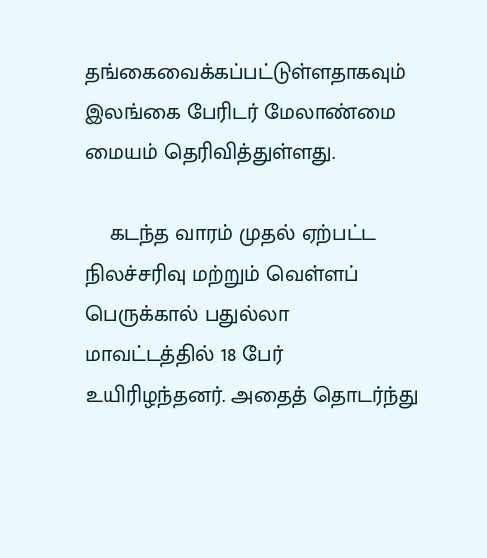தங்கைவைக்கப்பட்டுள்ளதாகவும் இலங்கை பேரிடர் மேலாண்மை மையம் தெரிவித்துள்ளது.

    கடந்த வாரம் முதல் ஏற்பட்ட நிலச்சரிவு மற்றும் வெள்ளப் பெருக்கால் பதுல்லா மாவட்டத்தில் 18 பேர் உயிரிழந்தனர். அதைத் தொடர்ந்து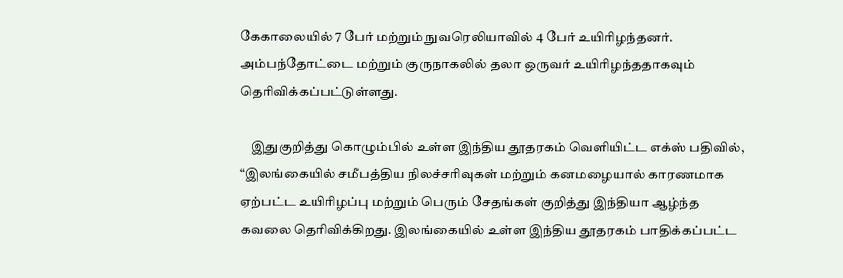கேகாலையில் 7 பேர் மற்றும் நுவரெலியாவில் 4 பேர் உயிரிழந்தனர். அம்பந்தோட்டை மற்றும் குருநாகலில் தலா ஒருவர் உயிரிழந்ததாகவும் தெரிவிக்கப்பட்டுள்ளது.

    இதுகுறித்து கொழும்பில் உள்ள இந்திய தூதரகம் வெளியிட்ட எக்ஸ் பதிவில், “இலங்கையில் சமீபத்திய நிலச்சரிவுகள் மற்றும் கனமழையால் காரணமாக ஏற்பட்ட உயிரிழப்பு மற்றும் பெரும் சேதங்கள் குறித்து இந்தியா ஆழ்ந்த கவலை தெரிவிக்கிறது. இலங்கையில் உள்ள இந்திய தூதரகம் பாதிக்கப்பட்ட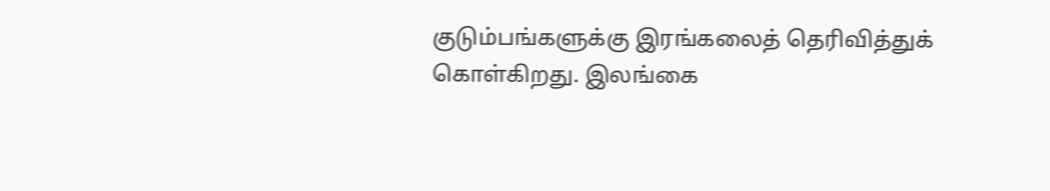குடும்பங்களுக்கு இரங்கலைத் தெரிவித்துக் கொள்கிறது. இலங்கை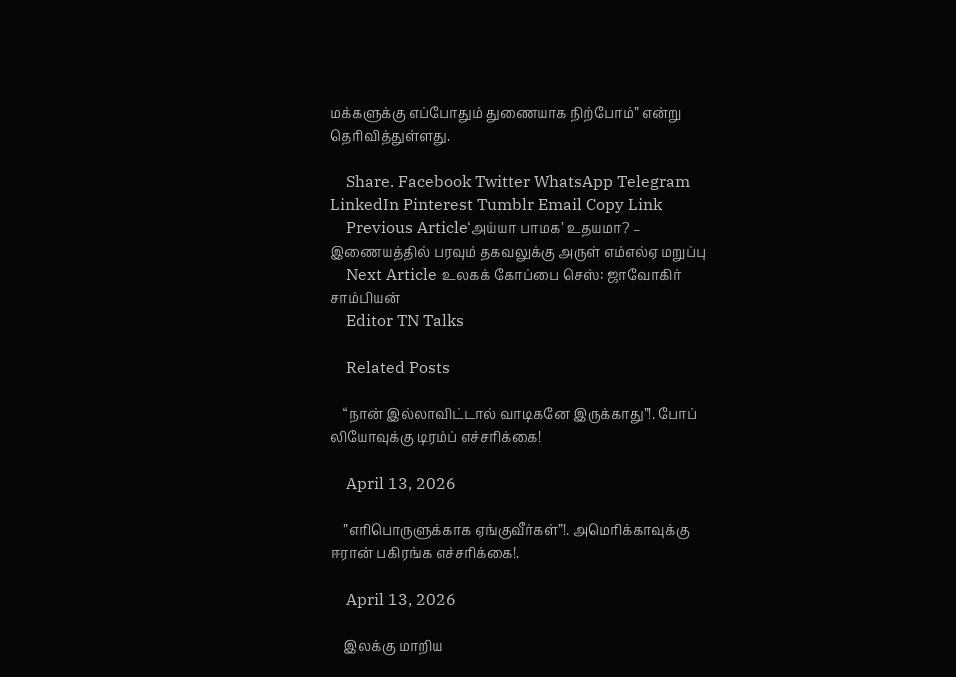மக்களுக்கு எப்போதும் துணையாக நிற்போம்” என்று தெரிவித்துள்ளது.

    Share. Facebook Twitter WhatsApp Telegram LinkedIn Pinterest Tumblr Email Copy Link
    Previous Article‘அய்யா பாமக’ உதயமா? – இணையத்தில் பரவும் தகவலுக்கு அருள் எம்எல்ஏ மறுப்பு
    Next Article உலகக் கோப்பை செஸ்: ஜாவோகிர் சாம்பியன்
    Editor TN Talks

    Related Posts

    “நான் இல்லாவிட்டால் வாடிகனே இருக்காது”!. போப் லியோவுக்கு டிரம்ப் எச்சரிக்கை!

    April 13, 2026

    ”எரிபொருளுக்காக ஏங்குவீர்கள்”!. அமெரிக்காவுக்கு ஈரான் பகிரங்க எச்சரிக்கை!.

    April 13, 2026

    இலக்கு மாறிய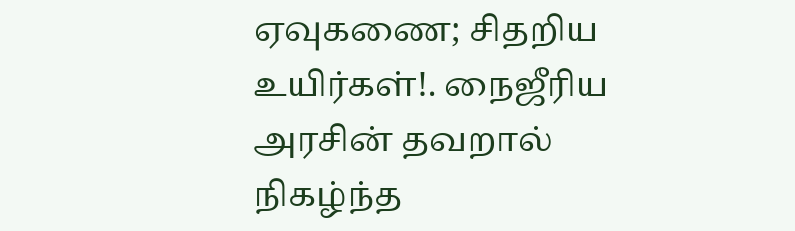ஏவுகணை; சிதறிய உயிர்கள்!. நைஜீரிய அரசின் தவறால் நிகழ்ந்த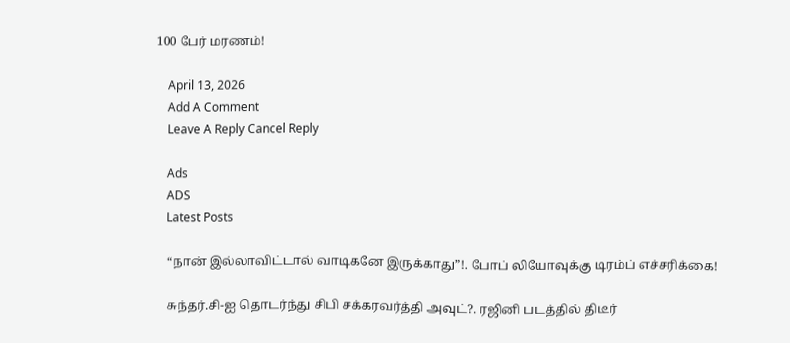100 பேர் மரணம்!

    April 13, 2026
    Add A Comment
    Leave A Reply Cancel Reply

    Ads
    ADS
    Latest Posts

    “நான் இல்லாவிட்டால் வாடிகனே இருக்காது”!. போப் லியோவுக்கு டிரம்ப் எச்சரிக்கை!

    சுந்தர்.சி-ஐ தொடர்ந்து சிபி சக்கரவர்த்தி அவுட்?. ரஜினி படத்தில் திடீர்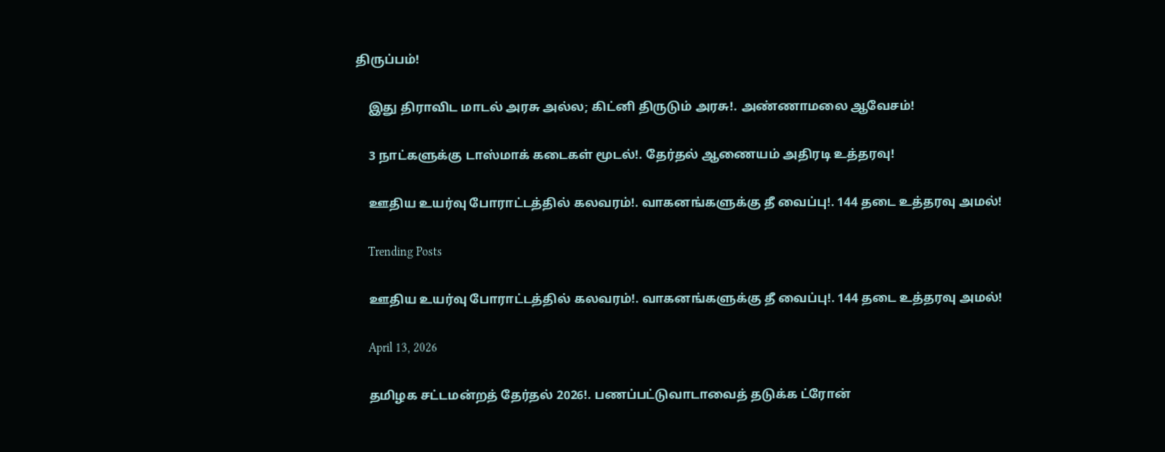திருப்பம்!

    இது திராவிட மாடல் அரசு அல்ல; கிட்னி திருடும் அரசு!. அண்ணாமலை ஆவேசம்!

    3 நாட்களுக்கு டாஸ்மாக் கடைகள் மூடல்!. தேர்தல் ஆணையம் அதிரடி உத்தரவு!

    ஊதிய உயர்வு போராட்டத்தில் கலவரம்!. வாகனங்களுக்கு தீ வைப்பு!. 144 தடை உத்தரவு அமல்!

    Trending Posts

    ஊதிய உயர்வு போராட்டத்தில் கலவரம்!. வாகனங்களுக்கு தீ வைப்பு!. 144 தடை உத்தரவு அமல்!

    April 13, 2026

    தமிழக சட்டமன்றத் தேர்தல் 2026!. பணப்பட்டுவாடாவைத் தடுக்க ட்ரோன்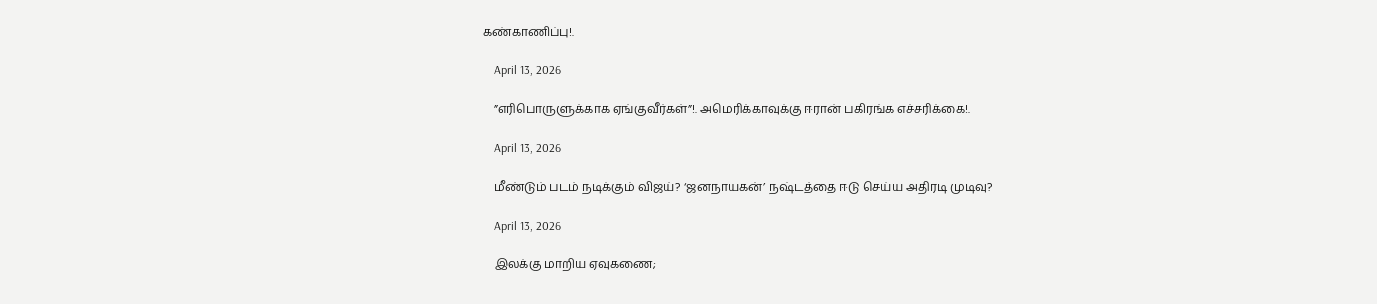கண்காணிப்பு!.

    April 13, 2026

    ”எரிபொருளுக்காக ஏங்குவீர்கள்”!. அமெரிக்காவுக்கு ஈரான் பகிரங்க எச்சரிக்கை!.

    April 13, 2026

    மீண்டும் படம் நடிக்கும் விஜய்? ‘ஜனநாயகன்’ நஷ்டத்தை ஈடு செய்ய அதிரடி முடிவு?

    April 13, 2026

    இலக்கு மாறிய ஏவுகணை;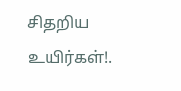சிதறிய உயிர்கள்!.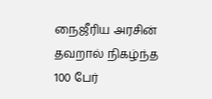நைஜீரிய அரசின் தவறால் நிகழ்ந்த 100 பேர்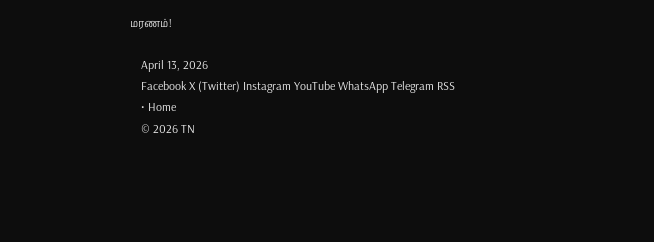மரணம்!

    April 13, 2026
    Facebook X (Twitter) Instagram YouTube WhatsApp Telegram RSS
    • Home
    © 2026 TN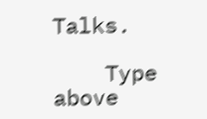Talks.

    Type above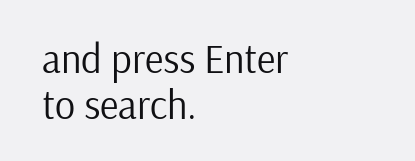and press Enter to search.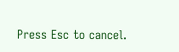Press Esc to cancel.